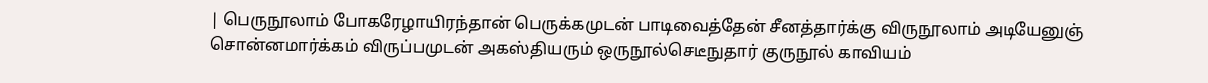| பெருநூலாம் போகரேழாயிரந்தான் பெருக்கமுடன் பாடிவைத்தேன் சீனத்தார்க்கு விருநூலாம் அடியேனுஞ் சொன்னமார்க்கம் விருப்பமுடன் அகஸ்தியரும் ஒருநூல்செடீநுதார் குருநூல் காவியம்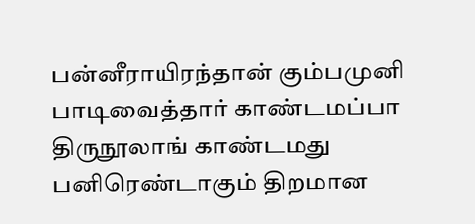பன்னீராயிரந்தான் கும்பமுனி பாடிவைத்தார் காண்டமப்பா திருநூலாங் காண்டமது பனிரெண்டாகும் திறமான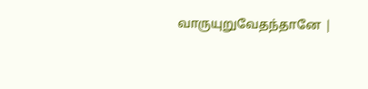வாருயுறுவேதந்தானே |